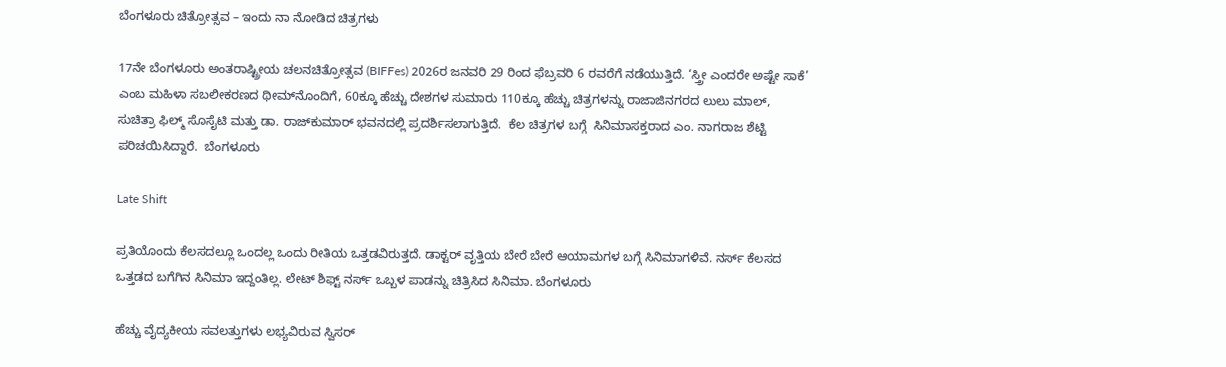ಬೆಂಗಳೂರು ಚಿತ್ರೋತ್ಸವ – ಇಂದು ನಾ ನೋಡಿದ ಚಿತ್ರಗಳು

17ನೇ ಬೆಂಗಳೂರು ಅಂತರಾಷ್ಟ್ರೀಯ ಚಲನಚಿತ್ರೋತ್ಸವ (BIFFes) 2026ರ ಜನವರಿ 29 ರಿಂದ ಫೆಬ್ರವರಿ 6 ರವರೆಗೆ ನಡೆಯುತ್ತಿದೆ. ‘ಸ್ತ್ರೀ ಎಂದರೇ ಅಷ್ಟೇ ಸಾಕೆ’ ಎಂಬ ಮಹಿಳಾ ಸಬಲೀಕರಣದ ಥೀಮ್‌ನೊಂದಿಗೆ, 60ಕ್ಕೂ ಹೆಚ್ಚು ದೇಶಗಳ ಸುಮಾರು 110ಕ್ಕೂ ಹೆಚ್ಚು ಚಿತ್ರಗಳನ್ನು ರಾಜಾಜಿನಗರದ ಲುಲು ಮಾಲ್, ಸುಚಿತ್ರಾ ಫಿಲ್ಮ್ ಸೊಸೈಟಿ ಮತ್ತು ಡಾ. ರಾಜ್‌ಕುಮಾರ್ ಭವನದಲ್ಲಿ ಪ್ರದರ್ಶಿಸಲಾಗುತ್ತಿದೆ.  ಕೆಲ ಚಿತ್ರಗಳ ಬಗ್ಗೆ  ಸಿನಿಮಾಸಕ್ತರಾದ ಎಂ. ನಾಗರಾಜ ಶೆಟ್ಟಿ  ಪರಿಚಯಿಸಿದ್ದಾರೆ.  ಬೆಂಗಳೂರು

Late Shift

ಪ್ರತಿಯೊಂದು ಕೆಲಸದಲ್ಲೂ ಒಂದಲ್ಲ ಒಂದು ರೀತಿಯ ಒತ್ತಡವಿರುತ್ತದೆ. ಡಾಕ್ಟರ್ ವೃತ್ತಿಯ ಬೇರೆ ಬೇರೆ ಆಯಾಮಗಳ ಬಗ್ಗೆ ಸಿನಿಮಾಗಳಿವೆ. ನರ್ಸ್ ಕೆಲಸದ ಒತ್ತಡದ ಬಗೆಗಿನ ಸಿನಿಮಾ ಇದ್ದಂತಿಲ್ಲ. ಲೇಟ್ ಶಿಫ್ಟ್ ನರ್ಸ್ ಒಬ್ಬಳ‌ ಪಾಡನ್ನು ಚಿತ್ರಿಸಿದ ಸಿನಿಮಾ. ಬೆಂಗಳೂರು

ಹೆಚ್ಚು ವೈದ್ಯಕೀಯ ಸವಲತ್ತುಗಳು ಲಭ್ಯವಿರುವ ಸ್ವಿಸರ್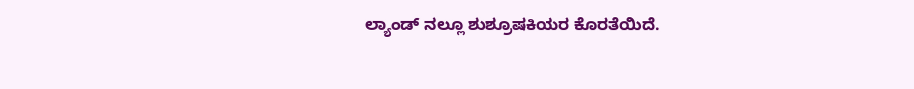ಲ್ಯಾಂಡ್ ನಲ್ಲೂ ಶುಶ್ರೂಷಕಿಯರ ಕೊರತೆಯಿದೆ.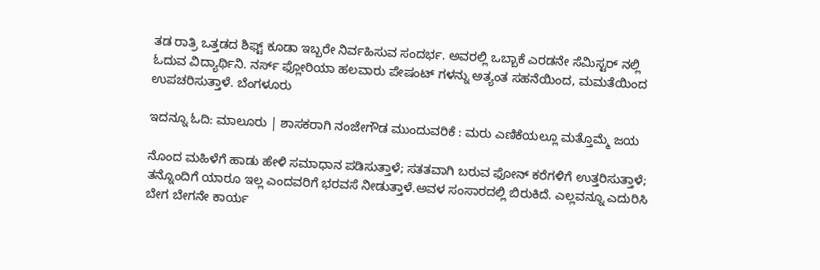ತಡ ರಾತ್ರಿ ಒತ್ತಡದ ಶಿಫ್ಟ್ ಕೂಡಾ ಇಬ್ಬರೇ ನಿರ್ವಹಿಸುವ ಸಂದರ್ಭ. ಅವರಲ್ಲಿ ಒಬ್ಬಾಕೆ ಎರಡನೇ ಸೆಮಿಸ್ಟರ್ ನಲ್ಲಿ ಓದುವ ವಿದ್ಯಾರ್ಥಿನಿ. ನರ್ಸ್ ಫ್ಲೋರಿಯಾ ಹಲವಾರು ಪೇಷಂಟ್ ಗಳನ್ನು ಅತ್ಯಂತ ಸಹನೆಯಿಂದ, ಮಮತೆಯಿಂದ ಉಪಚರಿಸುತ್ತಾಳೆ. ಬೆಂಗಳೂರು

ಇದನ್ನೂ ಓದಿ: ಮಾಲೂರು | ಶಾಸಕರಾಗಿ ನಂಜೇಗೌಡ ಮುಂದುವರಿಕೆ : ಮರು ಎಣಿಕೆಯಲ್ಲೂ ಮತ್ತೊಮ್ಮೆ ಜಯ

ನೊಂದ ಮಹಿಳೆಗೆ ಹಾಡು ಹೇಳಿ ಸಮಾಧಾನ ಪಡಿಸುತ್ತಾಳೆ; ಸತತವಾಗಿ ಬರುವ ಫೋನ್ ಕರೆಗಳಿಗೆ ಉತ್ತರಿಸುತ್ತಾಳೆ; ತನ್ನೊಂದಿಗೆ ಯಾರೂ ಇಲ್ಲ ಎಂದವರಿಗೆ ಭರವಸೆ ನೀಡುತ್ತಾಳೆ.ಅವಳ ಸಂಸಾರದಲ್ಲಿ ಬಿರುಕಿದೆ‌. ಎಲ್ಲವನ್ನೂ‌ ಎದುರಿಸಿ ಬೇಗ ಬೇಗನೇ ಕಾರ್ಯ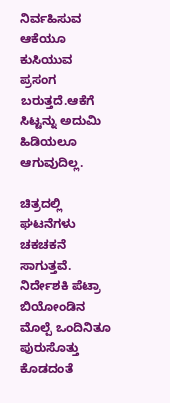ನಿರ್ವಹಿಸುವ ಆಕೆಯೂ ಕುಸಿಯುವ ಪ್ರಸಂಗ ಬರುತ್ತದೆ.ಆಕೆಗೆ ಸಿಟ್ಟನ್ನು‌ ಅದುಮಿ ಹಿಡಿಯಲೂ ಆಗುವುದಿಲ್ಲ.

ಚಿತ್ರದಲ್ಲಿ ಘಟನೆಗಳು ಚಕಚಕನೆ ಸಾಗುತ್ತವೆ. ನಿರ್ದೇಶಕಿ ಪೆಟ್ರಾ ಬಿಯೋಂಡಿನ ಮೊಲ್ಪೆ‌ ಒಂದಿನಿತೂ ಪುರುಸೊತ್ತು ಕೊಡದಂತೆ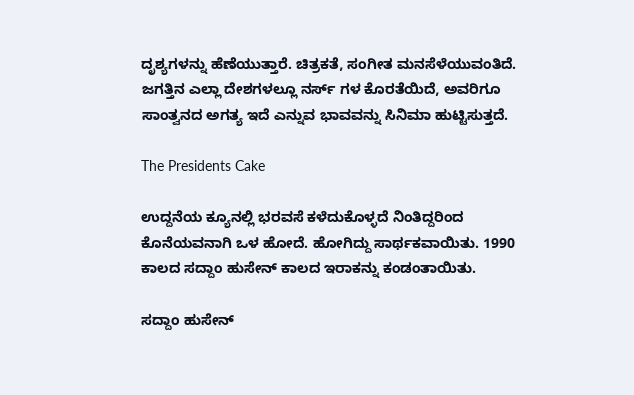ದೃಶ್ಯಗಳನ್ನು ಹೆಣೆಯುತ್ತಾರೆ. ಚಿತ್ರಕತೆ, ಸಂಗೀತ ಮನಸೆಳೆಯುವಂತಿದೆ. ಜಗತ್ತಿನ ಎಲ್ಲಾ ದೇಶಗಳಲ್ಲೂ ನರ್ಸ್ ಗಳ ಕೊರತೆಯಿದೆ, ಅವರಿಗೂ‌ ಸಾಂತ್ವನದ ಅಗತ್ಯ ಇದೆ ಎನ್ನುವ ಭಾವವನ್ನು ಸಿನಿಮಾ ಹುಟ್ಟಿಸುತ್ತದೆ.

The Presidents Cake

ಉದ್ದನೆಯ ಕ್ಯೂನಲ್ಲಿ ಭರವಸೆ ಕಳೆದುಕೊಳ್ಳದೆ ನಿಂತಿದ್ದರಿಂದ ಕೊನೆಯವನಾಗಿ ಒಳ ಹೋದೆ. ಹೋಗಿದ್ದು ಸಾರ್ಥಕವಾಯಿತು. 1990 ಕಾಲದ ಸದ್ದಾಂ ಹುಸೇನ್ ಕಾಲದ ಇರಾಕನ್ನು ಕಂಡಂತಾಯಿತು.

ಸದ್ದಾಂ ಹುಸೇನ್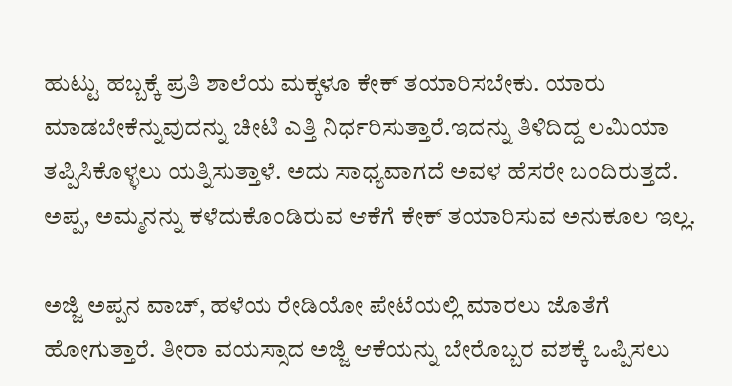ಹುಟ್ಟು ಹಬ್ಬಕ್ಕೆ ಪ್ರತಿ ಶಾಲೆಯ ಮಕ್ಕಳೂ ಕೇಕ್ ತಯಾರಿಸಬೇಕು. ಯಾರು ಮಾಡಬೇಕೆನ್ನುವುದನ್ನು ಚೀಟಿ ಎತ್ತಿ ನಿರ್ಧರಿಸುತ್ತಾರೆ.ಇದನ್ನು ತಿಳಿದಿದ್ದ ಲಮಿಯಾ ತಪ್ಪಿಸಿಕೊಳ್ಳಲು ಯತ್ನಿಸುತ್ತಾಳೆ. ಅದು ಸಾಧ್ಯವಾಗದೆ ಅವಳ ಹೆಸರೇ ಬಂದಿರುತ್ತದೆ. ಅಪ್ಪ, ಅಮ್ಮನನ್ನು ಕಳೆದುಕೊಂಡಿರುವ ಆಕೆಗೆ ಕೇಕ್ ತಯಾರಿಸುವ ಅನುಕೂಲ ಇಲ್ಲ.

ಅಜ್ಜಿ ಅಪ್ಪನ ವಾಚ್, ಹಳೆಯ ರೇಡಿಯೋ ಪೇಟೆಯಲ್ಲಿ ಮಾರಲು‌ ಜೊತೆಗೆ ಹೋಗುತ್ತಾರೆ. ತೀರಾ ವಯಸ್ಸಾದ ಅಜ್ಜಿ ಆಕೆಯನ್ನು ಬೇರೊಬ್ಬರ ವಶಕ್ಕೆ ಒಪ್ಪಿಸಲು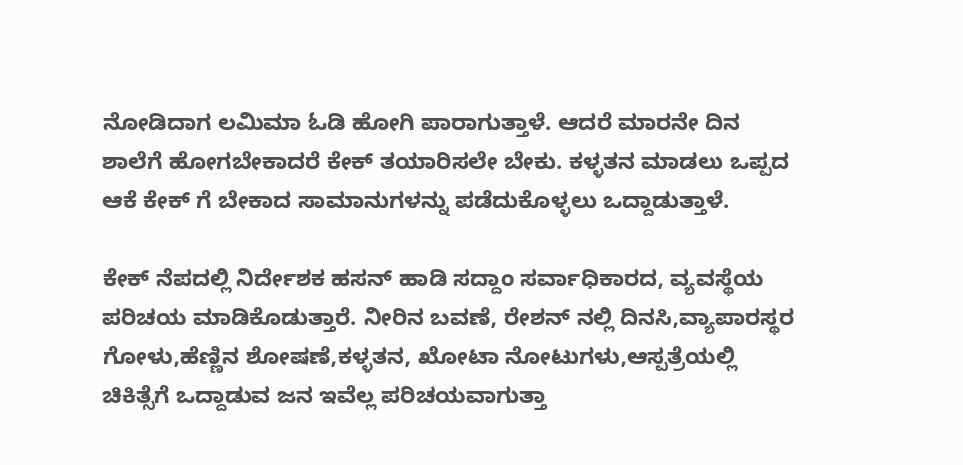ನೋಡಿದಾಗ ಲಮಿಮಾ ಓಡಿ ಹೋಗಿ ಪಾರಾಗುತ್ತಾಳೆ. ಆದರೆ ಮಾರನೇ ದಿನ ಶಾಲೆಗೆ ಹೋಗಬೇಕಾದರೆ ಕೇಕ್ ತಯಾರಿಸಲೇ ಬೇಕು. ಕಳ್ಳತನ ಮಾಡಲು ಒಪ್ಪದ ಆಕೆ ಕೇಕ್ ಗೆ ಬೇಕಾದ ಸಾಮಾನುಗಳನ್ನು ಪಡೆದುಕೊಳ್ಳಲು ಒದ್ದಾಡುತ್ತಾಳೆ.

ಕೇಕ್ ನೆಪದಲ್ಲಿ ನಿರ್ದೇಶಕ ಹಸನ್ ಹಾಡಿ ಸದ್ದಾ‌ಂ ಸರ್ವಾಧಿಕಾರದ, ವ್ಯವಸ್ಥೆಯ ಪರಿಚಯ ಮಾಡಿಕೊಡುತ್ತಾರೆ. ನೀರಿನ ಬವಣೆ, ರೇಶನ್ ನಲ್ಲಿ ದಿನಸಿ,ವ್ಯಾಪಾರಸ್ಥರ ಗೋಳು,ಹೆಣ್ಣಿನ ಶೋಷಣೆ,ಕಳ್ಳತನ, ಖೋಟಾ ನೋಟುಗಳು,ಆಸ್ಪತ್ರೆಯಲ್ಲಿ ಚಿಕಿತ್ಸೆಗೆ ಒದ್ದಾಡುವ ಜನ ಇವೆಲ್ಲ ಪರಿಚಯವಾಗುತ್ತಾ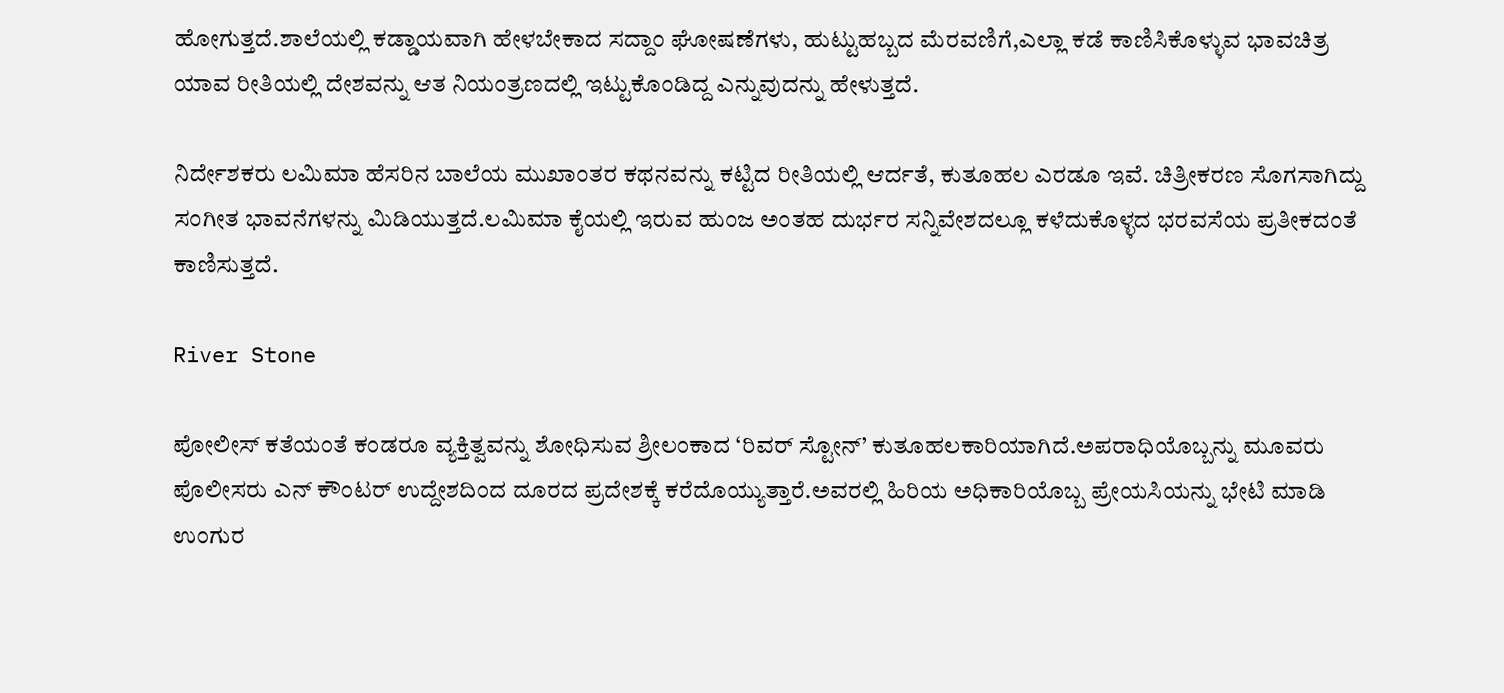ಹೋಗುತ್ತದೆ.ಶಾಲೆಯಲ್ಲಿ ಕಡ್ಡಾಯವಾಗಿ ಹೇಳಬೇಕಾದ ಸದ್ದಾಂ ಘೋಷಣೆಗಳು, ಹುಟ್ಟುಹಬ್ಬದ ಮೆರವಣಿಗೆ,ಎಲ್ಲಾ ಕಡೆ ಕಾಣಿಸಿಕೊಳ್ಳುವ ಭಾವಚಿತ್ರ ಯಾವ ರೀತಿಯಲ್ಲಿ ದೇಶವನ್ನು ಆತ ನಿಯಂತ್ರಣದಲ್ಲಿ ಇಟ್ಟುಕೊಂಡಿದ್ದ ಎನ್ನುವುದನ್ನು ಹೇಳುತ್ತದೆ.

ನಿರ್ದೇಶಕರು ಲಮಿಮಾ ಹೆಸರಿನ ಬಾಲೆಯ ಮುಖಾಂತರ ಕಥನವನ್ನು ಕಟ್ಟಿದ ರೀತಿಯಲ್ಲಿ ಆರ್ದತೆ, ಕುತೂಹಲ ಎರಡೂ‌ ಇವೆ. ಚಿತ್ರೀಕರಣ ಸೊಗಸಾಗಿದ್ದು ಸಂಗೀತ ಭಾವನೆಗಳನ್ನು ಮಿಡಿಯುತ್ತದೆ.ಲಮಿಮಾ ಕೈಯಲ್ಲಿ ಇರುವ ಹುಂಜ ಅಂತಹ ದುರ್ಭರ ಸನ್ನಿವೇಶದಲ್ಲೂ ಕಳೆದುಕೊಳ್ಳದ ಭರವಸೆಯ ಪ್ರತೀಕದಂತೆ ಕಾಣಿಸುತ್ತದೆ.

River Stone

ಪೋಲೀಸ್ ಕತೆಯಂತೆ ಕಂಡರೂ ವ್ಯಕ್ತಿತ್ವವನ್ನು ಶೋಧಿಸುವ ಶ್ರೀಲಂಕಾದ ‘ರಿವರ್ ಸ್ಟೋನ್’ ಕುತೂಹಲಕಾರಿಯಾಗಿದೆ.ಅಪರಾಧಿಯೊಬ್ಬನ್ನು ಮೂವರು ಪೊಲೀಸರು ಎನ್ ಕೌಂಟರ್ ಉದ್ದೇಶದಿಂದ ದೂರದ‌ ಪ್ರದೇಶಕ್ಕೆ ಕರೆದೊಯ್ಯುತ್ತಾರೆ.ಅವರಲ್ಲಿ ಹಿರಿಯ ಅಧಿಕಾರಿಯೊಬ್ಬ ಪ್ರೇಯಸಿಯನ್ನು ಭೇಟಿ ಮಾಡಿ ಉಂಗುರ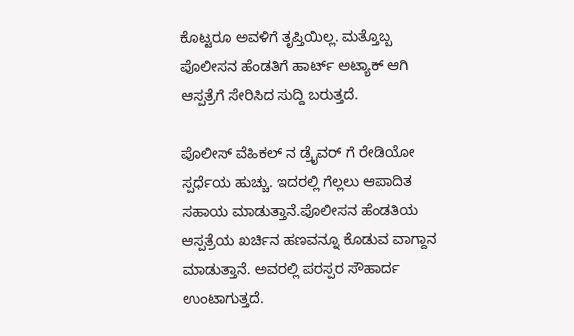ಕೊಟ್ಟರೂ ಅವಳಿಗೆ ತೃಪ್ತಿಯಿಲ್ಲ. ಮತ್ತೊಬ್ಬ ಪೊಲೀಸನ ಹೆಂಡತಿಗೆ ಹಾರ್ಟ್ ಅಟ್ಯಾಕ್ ಆಗಿ ಆಸ್ಪತ್ರೆಗೆ ಸೇರಿಸಿದ ಸುದ್ದಿ ಬರುತ್ತದೆ.

ಪೊಲೀಸ್ ವೆಹಿಕಲ್ ನ ಡ್ರೈವರ್ ಗೆ ರೇಡಿಯೋ‌ ಸ್ಪರ್ಧೆಯ ಹುಚ್ಚು. ಇದರಲ್ಲಿ‌ ಗೆಲ್ಲಲು ಆಪಾದಿತ ಸಹಾಯ ಮಾಡುತ್ತಾನೆ.ಪೊಲೀಸನ‌ ಹೆಂಡತಿಯ ಆಸ್ಪತ್ರೆಯ ಖರ್ಚಿನ‌ ಹಣವನ್ನೂ ಕೊಡುವ ವಾಗ್ದಾನ ಮಾಡುತ್ತಾನೆ. ಅವರಲ್ಲಿ ಪರಸ್ಪರ ಸೌಹಾರ್ದ ಉಂಟಾಗುತ್ತದೆ.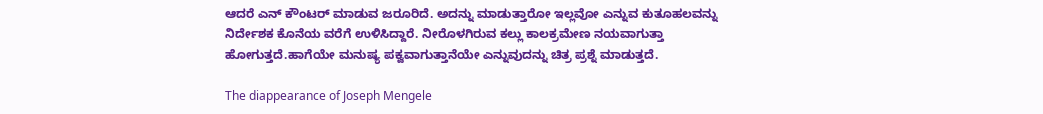ಆದರೆ ಎನ್ ಕೌಂಟರ್ ಮಾಡುವ ಜರೂರಿದೆ. ಅದನ್ನು ಮಾಡುತ್ತಾರೋ‌ ಇಲ್ಲವೋ ಎನ್ನುವ ಕುತೂಹಲವನ್ನು ನಿರ್ದೇಶಕ‌ ಕೊನೆಯ ವರೆಗೆ ಉಳಿಸಿದ್ದಾರೆ. ನೀರೊಳಗಿರುವ ಕಲ್ಲು ಕಾಲಕ್ರಮೇಣ ನಯವಾಗುತ್ತಾ ಹೋಗುತ್ತದೆ.ಹಾಗೆಯೇ ಮನುಷ್ಯ ಪಕ್ವವಾಗುತ್ತಾನೆಯೇ ಎನ್ನುವುದನ್ನು‌ ಚಿತ್ರ ಪ್ರಶ್ನೆ ಮಾಡುತ್ತದೆ.

The diappearance of Joseph Mengele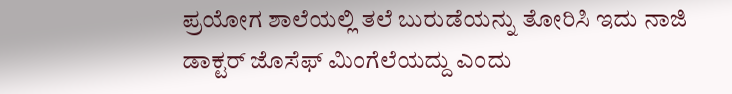ಪ್ರಯೋಗ ಶಾಲೆಯಲ್ಲಿ ತಲೆ ಬುರುಡೆಯನ್ನು ತೋರಿಸಿ ಇದು ನಾಜಿ ಡಾಕ್ಟರ್ ಜೊಸೆಫ್ ಮಿಂಗೆಲೆಯದ್ದು ಎಂದು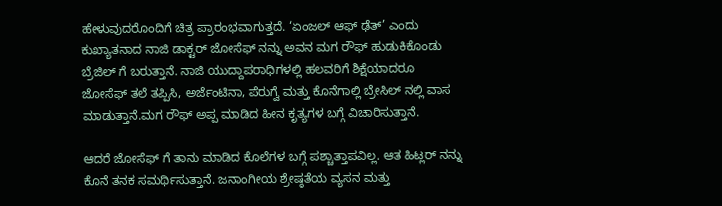ಹೇಳುವುದರೊಂದಿಗೆ ಚಿತ್ರ ಪ್ರಾರಂಭವಾಗುತ್ತದೆ. ‘ಏಂಜಲ್ ಆಫ್ ಢೆತ್’ ಎಂದು ಕುಖ್ಯಾತನಾದ ನಾಜಿ ಡಾಕ್ಟರ್ ಜೋಸೆಫ್ ನನ್ನು ಅವನ ಮಗ ರೌಫ್ ಹುಡುಕಿಕೊಂಡು ಬ್ರೆಜಿಲ್ ಗೆ ಬರುತ್ತಾನೆ. ನಾಜಿ ಯುದ್ದಾಪರಾಧಿಗಳಲ್ಲಿ ಹಲವರಿಗೆ ಶಿಕ್ಷೆಯಾದರೂ ಜೋಸೆಫ್ ತಲೆ ತಪ್ಪಿಸಿ, ಅರ್ಜೆಂಟಿನಾ, ಪೆರುಗ್ವೆ ಮತ್ತು ಕೊನೆಗಾಲ್ಲಿ ಬ್ರೇಸಿಲ್ ನಲ್ಲಿ ವಾಸ ಮಾಡುತ್ತಾನೆ.ಮಗ‌ ರೌಫ್ ಅಪ್ಪ ಮಾಡಿದ ಹೀನ ಕೃತ್ಯಗಳ ಬಗ್ಗೆ ವಿಚಾರಿಸುತ್ತಾನೆ.

ಆದರೆ ಜೋಸೆಫ್ ಗೆ ತಾನು ಮಾಡಿದ ಕೊಲೆಗಳ ಬಗ್ಗೆ ಪಶ್ಚಾತ್ತಾಪವಿಲ್ಲ. ಆತ ಹಿಟ್ಲರ್ ನನ್ನು ಕೊನೆ ತನಕ ಸಮರ್ಥಿಸುತ್ತಾನೆ. ಜನಾಂಗೀಯ ಶ್ರೇಷ್ಠತೆಯ ವ್ಯಸನ ಮತ್ತು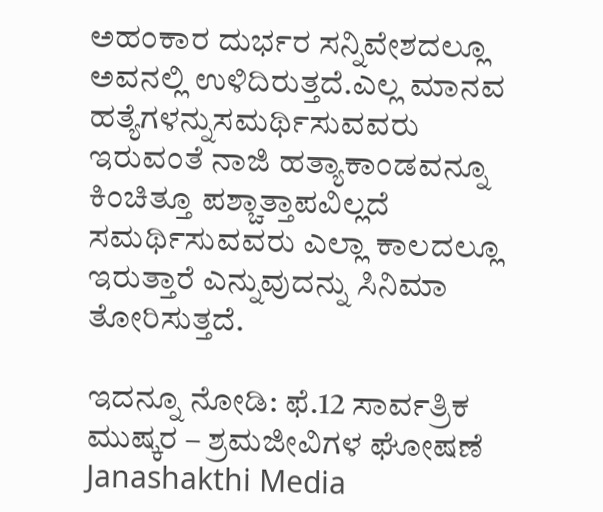ಅಹಂಕಾರ‌‌ ದುರ್ಭರ ಸನ್ನಿವೇಶದಲ್ಲೂ‌ ಅವನಲ್ಲಿ ಉಳಿದಿರುತ್ತದೆ.ಎಲ್ಲ ಮಾನವ ಹತ್ಯೆಗಳನ್ನು‌ಸಮರ್ಥಿಸುವವರು ಇರುವಂತೆ ನಾಜಿ ಹತ್ಯಾಕಾಂಡವನ್ನೂ‌ ಕಿಂಚಿತ್ತೂ ಪಶ್ಚಾತ್ತಾಪವಿಲ್ಲದೆ ಸಮರ್ಥಿಸುವವರು ಎಲ್ಲಾ ಕಾಲದಲ್ಲೂ ಇರುತ್ತಾರೆ ಎನ್ನುವುದನ್ನು ಸಿನಿಮಾ ತೋರಿಸುತ್ತದೆ.

ಇದನ್ನೂ ನೋಡಿ: ಫೆ.12 ಸಾರ್ವತ್ರಿಕ ಮುಷ್ಕರ – ಶ್ರಮಜೀವಿಗಳ ಘೋಷಣೆ Janashakthi Media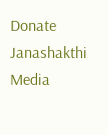Donate Janashakthi Media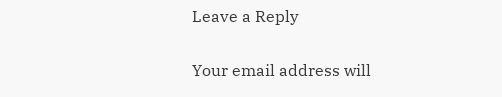Leave a Reply

Your email address will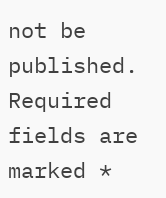not be published. Required fields are marked *